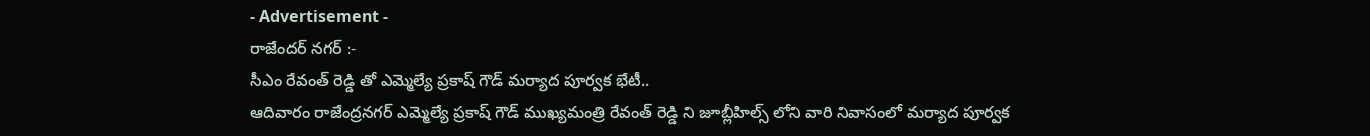- Advertisement -
రాజేందర్ నగర్ :-
సీఎం రేవంత్ రెడ్డి తో ఎమ్మెల్యే ప్రకాష్ గౌడ్ మర్యాద పూర్వక భేటీ..
ఆదివారం రాజేంద్రనగర్ ఎమ్మెల్యే ప్రకాష్ గౌడ్ ముఖ్యమంత్రి రేవంత్ రెడ్డి ని జూబ్లీహిల్స్ లోని వారి నివాసంలో మర్యాద పూర్వక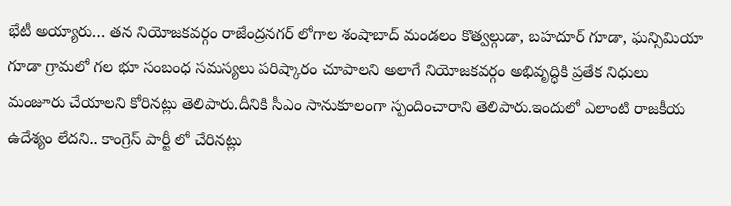భేటీ అయ్యారు… తన నియోజకవర్గం రాజేంద్రనగర్ లోగాల శంషాబాద్ మండలం కొత్వల్గుడా, బహదూర్ గూడా, ఘన్సిమియా గూడా గ్రామలో గల భూ సంబంధ సమస్యలు పరిష్కారం చూపాలని అలాగే నియోజకవర్గం అభివృద్ధికి ప్రతేక నిధులు మంజూరు చేయాలని కోరినట్లు తెలిపారు.దీనికి సీఎం సానుకూలంగా స్పందించారాని తెలిపారు.ఇందులో ఎలాంటి రాజకీయ ఉదేశ్యం లేదని.. కాంగ్రెస్ పార్టీ లో చేరినట్లు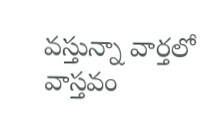వస్తున్నా వార్తలో వాస్తవం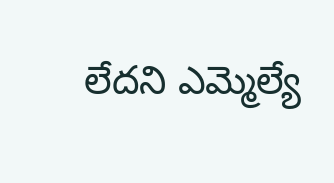లేదని ఎమ్మెల్యే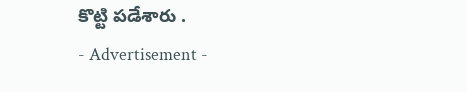కొట్టి పడేశారు .
- Advertisement -